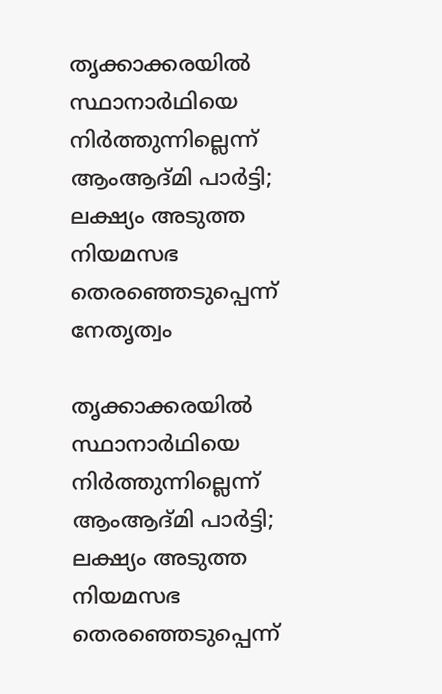തൃക്കാക്കരയില്‍ സ്ഥാനാര്‍ഥിയെ നിര്‍ത്തുന്നില്ലെന്ന് ആംആദ്മി പാര്‍ട്ടി; ലക്ഷ്യം അടുത്ത നിയമസഭ തെരഞ്ഞെടുപ്പെന്ന് നേതൃത്വം

തൃക്കാക്കരയില്‍ സ്ഥാനാര്‍ഥിയെ നിര്‍ത്തുന്നില്ലെന്ന് ആംആദ്മി പാര്‍ട്ടി; ലക്ഷ്യം അടുത്ത നിയമസഭ തെരഞ്ഞെടുപ്പെന്ന്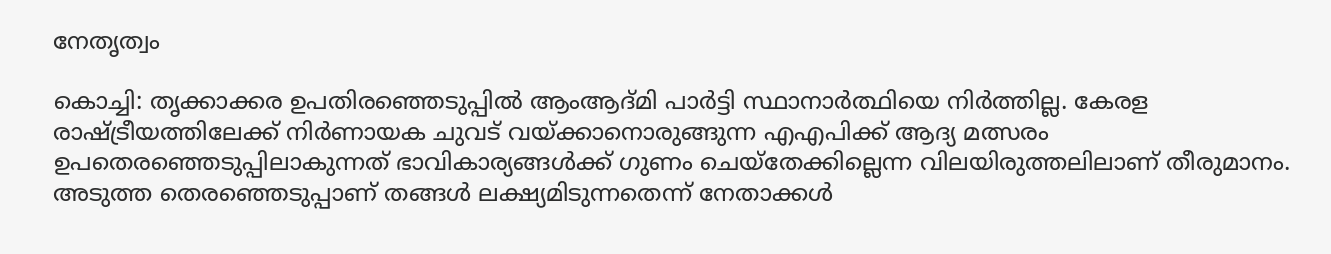നേതൃത്വം

കൊച്ചി: തൃക്കാക്കര ഉപതിരഞ്ഞെടുപ്പില്‍ ആംആദ്മി പാര്‍ട്ടി സ്ഥാനാര്‍ത്ഥിയെ നിര്‍ത്തില്ല. കേരള രാഷ്ട്രീയത്തിലേക്ക് നിര്‍ണായക ചുവട് വയ്ക്കാനൊരുങ്ങുന്ന എഎപിക്ക് ആദ്യ മത്സരം ഉപതെരഞ്ഞെടുപ്പിലാകുന്നത് ഭാവികാര്യങ്ങള്‍ക്ക് ഗുണം ചെയ്തേക്കില്ലെന്ന വിലയിരുത്തലിലാണ് തീരുമാനം. അടുത്ത തെരഞ്ഞെടുപ്പാണ് തങ്ങള്‍ ലക്ഷ്യമിടുന്നതെന്ന് നേതാക്കള്‍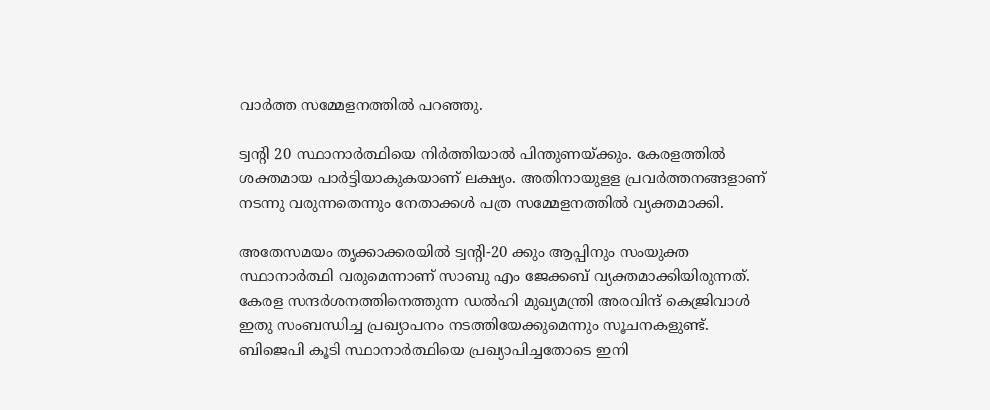വാര്‍ത്ത സമ്മേളനത്തില്‍ പറഞ്ഞു.

ട്വന്റി 20 സ്ഥാനാര്‍ത്ഥിയെ നിര്‍ത്തിയാല്‍ പിന്തുണയ്ക്കും. കേരളത്തില്‍ ശക്തമായ പാര്‍ട്ടിയാകുകയാണ് ലക്ഷ്യം. അതിനായുളള പ്രവര്‍ത്തനങ്ങളാണ് നടന്നു വരുന്നതെന്നും നേതാക്കള്‍ പത്ര സമ്മേളനത്തില്‍ വ്യക്തമാക്കി.

അതേസമയം തൃക്കാക്കരയില്‍ ട്വന്റി-20 ക്കും ആപ്പിനും സംയുക്ത സ്ഥാനാര്‍ത്ഥി വരുമെന്നാണ് സാബു എം ജേക്കബ് വ്യക്തമാക്കിയിരുന്നത്. കേരള സന്ദര്‍ശനത്തിനെത്തുന്ന ഡല്‍ഹി മുഖ്യമന്ത്രി അരവിന്ദ് കെജ്രിവാള്‍ ഇതു സംബന്ധിച്ച പ്രഖ്യാപനം നടത്തിയേക്കുമെന്നും സൂചനകളുണ്ട്. ബിജെപി കൂടി സ്ഥാനാര്‍ത്ഥിയെ പ്രഖ്യാപിച്ചതോടെ ഇനി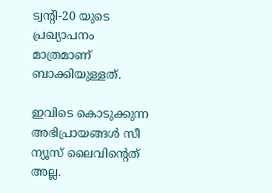ട്വന്റി-20 യുടെ പ്രഖ്യാപനം മാത്രമാണ് ബാക്കിയുള്ളത്.

ഇവിടെ കൊടുക്കുന്ന അഭിപ്രായങ്ങള്‍ സീ ന്യൂസ് ലൈവിന്റെത് അല്ല.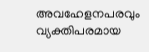അവഹേളനപരവും വ്യക്തിപരമായ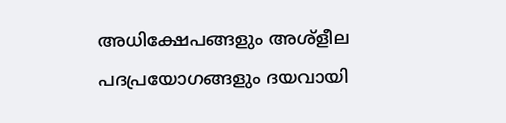അധിക്ഷേപങ്ങളും അശ്‌ളീല പദപ്രയോഗങ്ങളും ദയവായി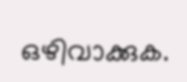ഒഴിവാക്കുക.